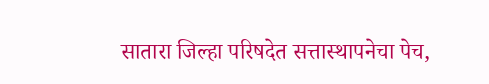सातारा जिल्हा परिषदेत सत्तास्थापनेचा पेच,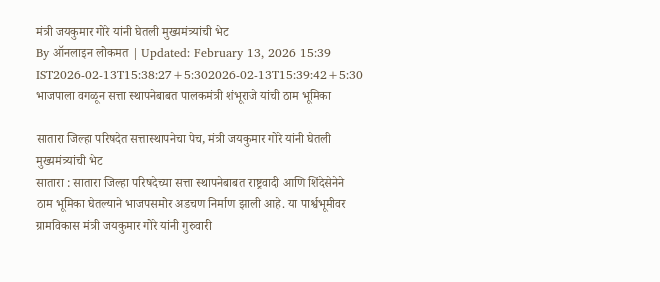मंत्री जयकुमार गोरे यांनी घेतली मुख्यमंत्र्यांची भेट
By ऑनलाइन लोकमत | Updated: February 13, 2026 15:39 IST2026-02-13T15:38:27+5:302026-02-13T15:39:42+5:30
भाजपाला वगळून सत्ता स्थापनेबाबत पालकमंत्री शंभूराजे यांची ठाम भूमिका

सातारा जिल्हा परिषदेत सत्तास्थापनेचा पेच, मंत्री जयकुमार गोरे यांनी घेतली मुख्यमंत्र्यांची भेट
सातारा : सातारा जिल्हा परिषदेच्या सत्ता स्थापनेबाबत राष्ट्रवादी आणि शिंदेसेनेने ठाम भूमिका घेतल्याने भाजपसमोर अडचण निर्माण झाली आहे. या पार्श्वभूमीवर ग्रामविकास मंत्री जयकुमार गोरे यांनी गुरुवारी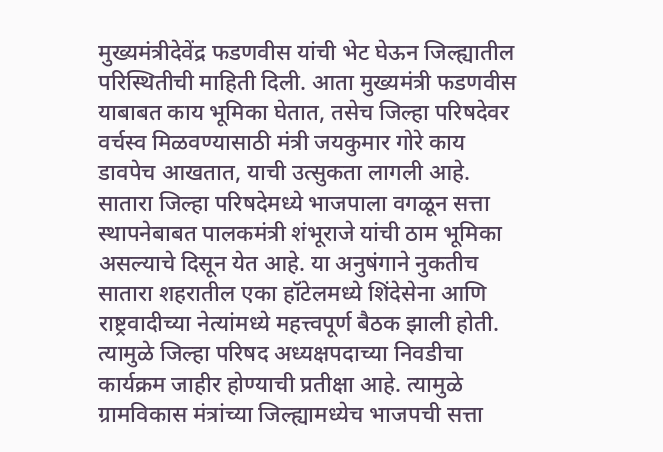मुख्यमंत्रीदेवेंद्र फडणवीस यांची भेट घेऊन जिल्ह्यातील परिस्थितीची माहिती दिली. आता मुख्यमंत्री फडणवीस याबाबत काय भूमिका घेतात, तसेच जिल्हा परिषदेवर वर्चस्व मिळवण्यासाठी मंत्री जयकुमार गोरे काय डावपेच आखतात, याची उत्सुकता लागली आहे.
सातारा जिल्हा परिषदेमध्ये भाजपाला वगळून सत्ता स्थापनेबाबत पालकमंत्री शंभूराजे यांची ठाम भूमिका असल्याचे दिसून येत आहे. या अनुषंगाने नुकतीच सातारा शहरातील एका हॉटेलमध्ये शिंदेसेना आणि राष्ट्रवादीच्या नेत्यांमध्ये महत्त्वपूर्ण बैठक झाली होती. त्यामुळे जिल्हा परिषद अध्यक्षपदाच्या निवडीचा कार्यक्रम जाहीर होण्याची प्रतीक्षा आहे. त्यामुळे ग्रामविकास मंत्रांच्या जिल्ह्यामध्येच भाजपची सत्ता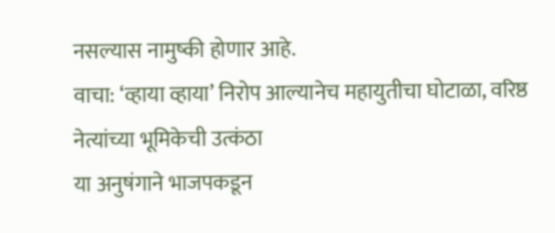नसल्यास नामुष्की होणार आहे.
वाचा: ‘व्हाया व्हाया’ निरोप आल्यानेच महायुतीचा घोटाळा, वरिष्ठ नेत्यांच्या भूमिकेची उत्कंठा
या अनुषंगाने भाजपकडून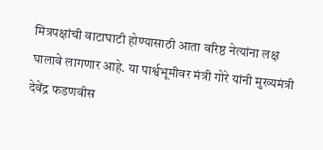मित्रपक्षांची वाटाघाटी होण्यासाठी आता वरिष्ठ नेत्यांना लक्ष घालावे लागणार आहे. या पार्श्वभूमीवर मंत्री गोरे यांनी मुख्यमंत्री देवेंद्र फडणवीस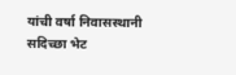यांची वर्षा निवासस्थानी सदिच्छा भेट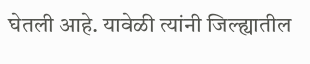घेतली आहे. यावेळी त्यांनी जिल्ह्यातील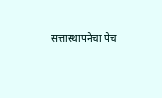सत्तास्थापनेचा पेच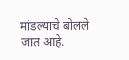मांडल्याचे बोलले जात आहे.